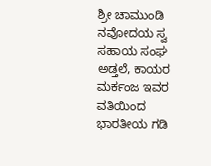ಶ್ರೀ ಚಾಮುಂಡಿ ನವೋದಯ ಸ್ವ ಸಹಾಯ ಸಂಘ ಅಡ್ತಲೆ, ಕಾಯರ ಮರ್ಕಂಜ ಇವರ ವತಿಯಿಂದ ಭಾರತೀಯ ಗಡಿ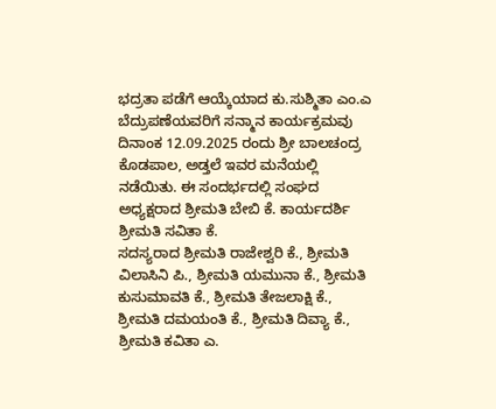ಭದ್ರತಾ ಪಡೆಗೆ ಆಯ್ಕೆಯಾದ ಕು.ಸುಶ್ಮಿತಾ ಎಂ.ಎ ಬೆದ್ರುಪಣೆಯವರಿಗೆ ಸನ್ಮಾನ ಕಾರ್ಯಕ್ರಮವು ದಿನಾಂಕ 12.09.2025 ರಂದು ಶ್ರೀ ಬಾಲಚಂದ್ರ ಕೊಡಪಾಲ, ಅಡ್ತಲೆ ಇವರ ಮನೆಯಲ್ಲಿ ನಡೆಯಿತು. ಈ ಸಂದರ್ಭದಲ್ಲಿ ಸಂಘದ ಅಧ್ಯಕ್ಷರಾದ ಶ್ರೀಮತಿ ಬೇಬಿ ಕೆ. ಕಾರ್ಯದರ್ಶಿ ಶ್ರೀಮತಿ ಸವಿತಾ ಕೆ.
ಸದಸ್ಯರಾದ ಶ್ರೀಮತಿ ರಾಜೇಶ್ವರಿ ಕೆ., ಶ್ರೀಮತಿ ವಿಲಾಸಿನಿ ಪಿ., ಶ್ರೀಮತಿ ಯಮುನಾ ಕೆ., ಶ್ರೀಮತಿ ಕುಸುಮಾವತಿ ಕೆ., ಶ್ರೀಮತಿ ತೇಜಲಾಕ್ಷಿ ಕೆ., ಶ್ರೀಮತಿ ದಮಯಂತಿ ಕೆ., ಶ್ರೀಮತಿ ದಿವ್ಯಾ ಕೆ., ಶ್ರೀಮತಿ ಕವಿತಾ ಎ.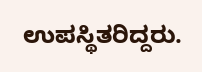ಉಪಸ್ಥಿತರಿದ್ದರು.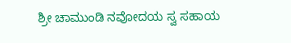ಶ್ರೀ ಚಾಮುಂಡಿ ನವೋದಯ ಸ್ವ ಸಹಾಯ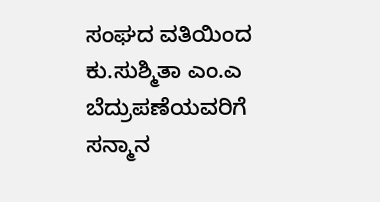ಸಂಘದ ವತಿಯಿಂದ ಕು.ಸುಶ್ಮಿತಾ ಎಂ.ಎ ಬೆದ್ರುಪಣೆಯವರಿಗೆ ಸನ್ಮಾನ